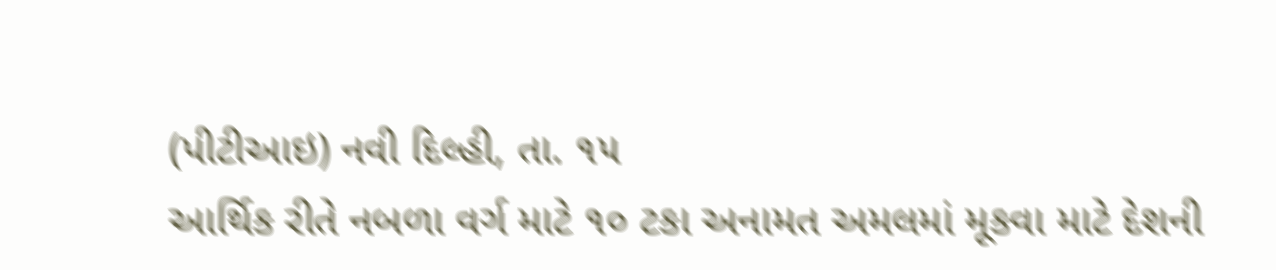(પીટીઆઇ) નવી દિલ્હી, તા. ૧૫
આર્થિક રીતે નબળા વર્ગ માટે ૧૦ ટકા અનામત અમલમાં મૂકવા માટે દેશની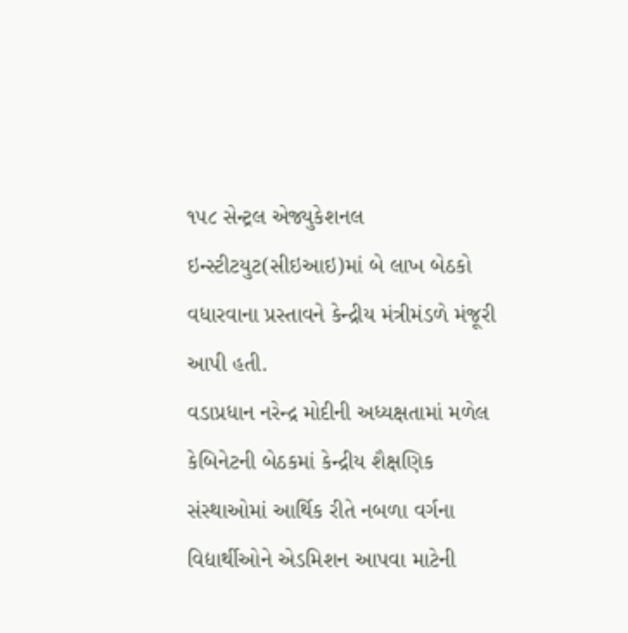૧૫૮ સેન્ટ્રલ એજ્યુકેશનલ ઇન્સ્ટીટયુટ(સીઇઆઇ)માં બે લાખ બેઠકો વધારવાના પ્રસ્તાવને કેન્દ્રીય મંત્રીમંડળે મંજૂરી આપી હતી.
વડાપ્રધાન નરેન્દ્ર મોદીની અધ્યક્ષતામાં મળેલ કેબિનેટની બેઠકમાં કેન્દ્રીય શૈક્ષણિક સંસ્થાઓમાં આર્થિક રીતે નબળા વર્ગના વિદ્યાર્થીઓને એડમિશન આપવા માટેની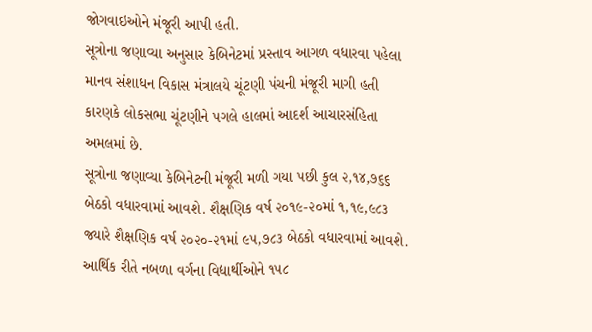જોગવાઇઓને મંજૂરી આપી હતી.
સૂત્રોના જણાવ્યા અનુસાર કેબિનેટમાં પ્રસ્તાવ આગળ વધારવા પહેલા માનવ સંશાધન વિકાસ મંત્રાલયે ચૂંટણી પંચની મંજૂરી માગી હતી કારણકે લોકસભા ચૂંટણીને પગલે હાલમાં આદર્શ આચારસંહિતા અમલમાં છે.
સૂત્રોના જણાવ્યા કેબિનેટની મંજૂરી મળી ગયા પછી કુલ ૨,૧૪,૭૬૬ બેઠકો વધારવામાં આવશે. શૈક્ષણિક વર્ષ ૨૦૧૯-૨૦માં ૧,૧૯,૯૮૩ જ્યારે શૈક્ષણિક વર્ષ ૨૦૨૦-૨૧માં ૯૫,૭૮૩ બેઠકો વધારવામાં આવશે.
આર્થિક રીતે નબળા વર્ગના વિદ્યાર્થીઓને ૧૫૮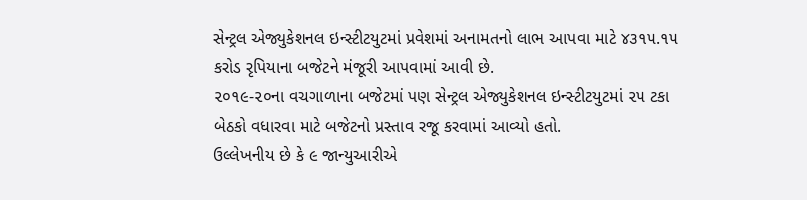સેન્ટ્રલ એજ્યુકેશનલ ઇન્સ્ટીટયુટમાં પ્રવેશમાં અનામતનો લાભ આપવા માટે ૪૩૧૫.૧૫ કરોડ રૃપિયાના બજેટને મંજૂરી આપવામાં આવી છે.
૨૦૧૯-૨૦ના વચગાળાના બજેટમાં પણ સેન્ટ્રલ એજ્યુકેશનલ ઇન્સ્ટીટયુટમાં ૨૫ ટકા બેઠકો વધારવા માટે બજેટનો પ્રસ્તાવ રજૂ કરવામાં આવ્યો હતો.
ઉલ્લેખનીય છે કે ૯ જાન્યુઆરીએ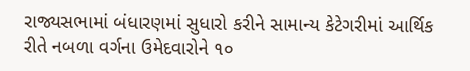રાજ્યસભામાં બંધારણમાં સુધારો કરીને સામાન્ય કેટેગરીમાં આર્થિક રીતે નબળા વર્ગના ઉમેદવારોને ૧૦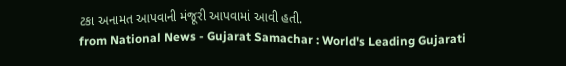ટકા અનામત આપવાની મંજૂરી આપવામાં આવી હતી.
from National News - Gujarat Samachar : World's Leading Gujarati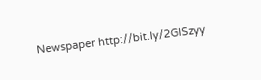Newspaper http://bit.ly/2GlSzyy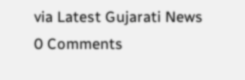via Latest Gujarati News
0 Comments